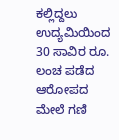ಕಲ್ಲಿದ್ದಲು ಉದ್ಯಮಿಯಿಂದ 30 ಸಾವಿರ ರೂ. ಲಂಚ ಪಡೆದ ಆರೋಪದ ಮೇಲೆ ಗಣಿ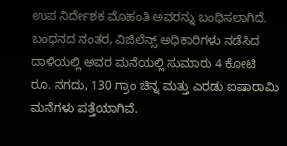ಉಪ ನಿರ್ದೇಶಕ ಮೊಹಂತಿ ಅವರನ್ನು ಬಂಧಿಸಲಾಗಿದೆ. ಬಂಧನದ ನಂತರ, ವಿಜಿಲೆನ್ಸ್ ಅಧಿಕಾರಿಗಳು ನಡೆಸಿದ ದಾಳಿಯಲ್ಲಿ ಅವರ ಮನೆಯಲ್ಲಿ ಸುಮಾರು 4 ಕೋಟಿ ರೂ. ನಗದು, 130 ಗ್ರಾಂ ಚಿನ್ನ ಮತ್ತು ಎರಡು ಐಷಾರಾಮಿ ಮನೆಗಳು ಪತ್ತೆಯಾಗಿವೆ.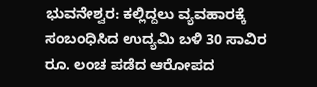ಭುವನೇಶ್ವರ: ಕಲ್ಲಿದ್ದಲು ವ್ಯವಹಾರಕ್ಕೆ ಸಂಬಂಧಿಸಿದ ಉದ್ಯಮಿ ಬಳಿ 30 ಸಾವಿರ ರೂ. ಲಂಚ ಪಡೆದ ಆರೋಪದ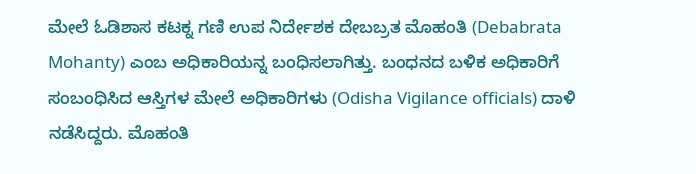ಮೇಲೆ ಓಡಿಶಾಸ ಕಟಕ್ನ ಗಣಿ ಉಪ ನಿರ್ದೇಶಕ ದೇಬಬ್ರತ ಮೊಹಂತಿ (Debabrata Mohanty) ಎಂಬ ಅಧಿಕಾರಿಯನ್ನ ಬಂಧಿಸಲಾಗಿತ್ತು. ಬಂಧನದ ಬಳಿಕ ಅಧಿಕಾರಿಗೆ ಸಂಬಂಧಿಸಿದ ಆಸ್ತಿಗಳ ಮೇಲೆ ಅಧಿಕಾರಿಗಳು (Odisha Vigilance officials) ದಾಳಿ ನಡೆಸಿದ್ದರು. ಮೊಹಂತಿ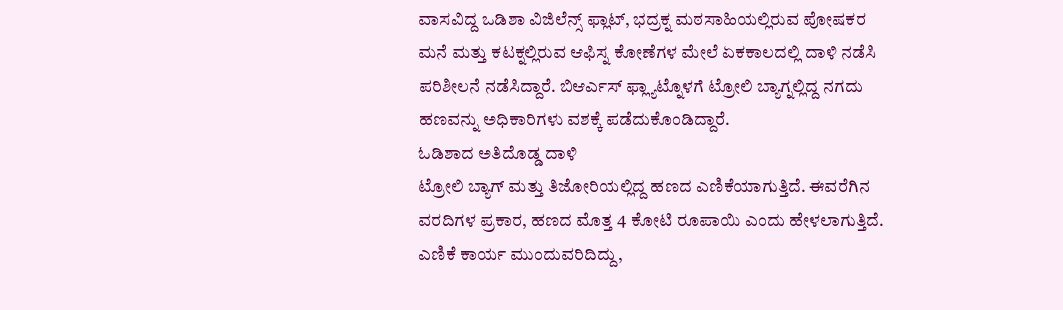ವಾಸವಿದ್ದ ಒಡಿಶಾ ವಿಜಿಲೆನ್ಸ್ ಫ್ಲಾಟ್, ಭದ್ರಕ್ನ ಮಠಸಾಹಿಯಲ್ಲಿರುವ ಪೋಷಕರ ಮನೆ ಮತ್ತು ಕಟಕ್ನಲ್ಲಿರುವ ಆಫಿಸ್ನ ಕೋಣೆಗಳ ಮೇಲೆ ಏಕಕಾಲದಲ್ಲಿ ದಾಳಿ ನಡೆಸಿ ಪರಿಶೀಲನೆ ನಡೆಸಿದ್ದಾರೆ. ಬಿಆರ್ಎಸ್ ಫ್ಲ್ಯಾಟ್ನೊಳಗೆ ಟ್ರೋಲಿ ಬ್ಯಾಗ್ನಲ್ಲಿದ್ದ ನಗದು ಹಣವನ್ನು ಅಧಿಕಾರಿಗಳು ವಶಕ್ಕೆ ಪಡೆದುಕೊಂಡಿದ್ದಾರೆ.
ಓಡಿಶಾದ ಅತಿದೊಡ್ಡ ದಾಳಿ
ಟ್ರೋಲಿ ಬ್ಯಾಗ್ ಮತ್ತು ತಿಜೋರಿಯಲ್ಲಿದ್ದ ಹಣದ ಎಣಿಕೆಯಾಗುತ್ತಿದೆ. ಈವರೆಗಿನ ವರದಿಗಳ ಪ್ರಕಾರ, ಹಣದ ಮೊತ್ತ 4 ಕೋಟಿ ರೂಪಾಯಿ ಎಂದು ಹೇಳಲಾಗುತ್ತಿದೆ. ಎಣಿಕೆ ಕಾರ್ಯ ಮುಂದುವರಿದಿದ್ದು,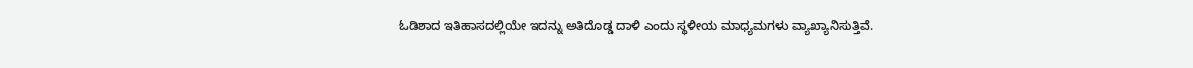ಓಡಿಶಾದ ಇತಿಹಾಸದಲ್ಲಿಯೇ ಇದನ್ನು ಅತಿದೊಡ್ಡ ದಾಳಿ ಎಂದು ಸ್ಥಳೀಯ ಮಾಧ್ಯಮಗಳು ವ್ಯಾಖ್ಯಾನಿಸುತ್ತಿವೆ.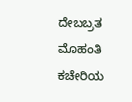ದೇಬಬ್ರತ ಮೊಹಂತಿ ಕಚೇರಿಯ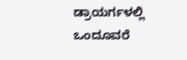ಡ್ರಾಯರ್ಗಳಲ್ಲಿ ಒಂದೂವರೆ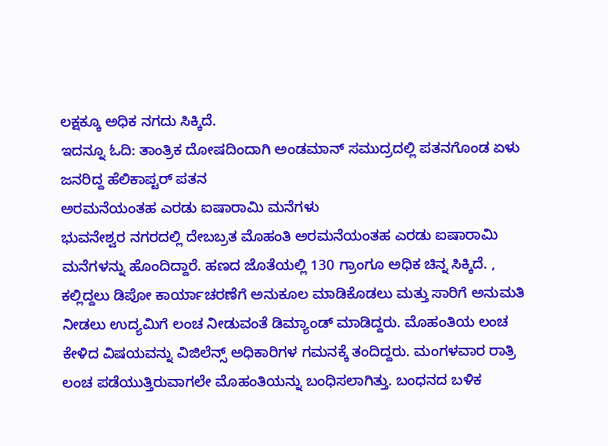ಲಕ್ಷಕ್ಕೂ ಅಧಿಕ ನಗದು ಸಿಕ್ಕಿದೆ.
ಇದನ್ನೂ ಓದಿ: ತಾಂತ್ರಿಕ ದೋಷದಿಂದಾಗಿ ಅಂಡಮಾನ್ ಸಮುದ್ರದಲ್ಲಿ ಪತನಗೊಂಡ ಏಳು ಜನರಿದ್ದ ಹೆಲಿಕಾಪ್ಟರ್ ಪತನ
ಅರಮನೆಯಂತಹ ಎರಡು ಐಷಾರಾಮಿ ಮನೆಗಳು
ಭುವನೇಶ್ವರ ನಗರದಲ್ಲಿ ದೇಬಬ್ರತ ಮೊಹಂತಿ ಅರಮನೆಯಂತಹ ಎರಡು ಐಷಾರಾಮಿ ಮನೆಗಳನ್ನು ಹೊಂದಿದ್ದಾರೆ. ಹಣದ ಜೊತೆಯಲ್ಲಿ 130 ಗ್ರಾಂಗೂ ಅಧಿಕ ಚಿನ್ನ ಸಿಕ್ಕಿದೆ. , ಕಲ್ಲಿದ್ದಲು ಡಿಪೋ ಕಾರ್ಯಾಚರಣೆಗೆ ಅನುಕೂಲ ಮಾಡಿಕೊಡಲು ಮತ್ತು ಸಾರಿಗೆ ಅನುಮತಿ ನೀಡಲು ಉದ್ಯಮಿಗೆ ಲಂಚ ನೀಡುವಂತೆ ಡಿಮ್ಯಾಂಡ್ ಮಾಡಿದ್ದರು. ಮೊಹಂತಿಯ ಲಂಚ ಕೇಳಿದ ವಿಷಯವನ್ನು ವಿಜಿಲೆನ್ಸ್ ಅಧಿಕಾರಿಗಳ ಗಮನಕ್ಕೆ ತಂದಿದ್ದರು. ಮಂಗಳವಾರ ರಾತ್ರಿ ಲಂಚ ಪಡೆಯುತ್ತಿರುವಾಗಲೇ ಮೊಹಂತಿಯನ್ನು ಬಂಧಿಸಲಾಗಿತ್ತು. ಬಂಧನದ ಬಳಿಕ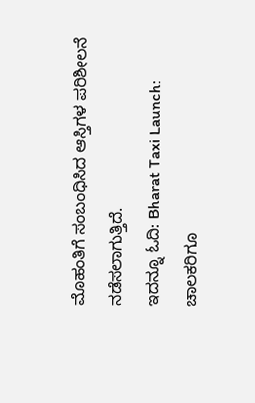ಮೊಹಂತಿಗೆ ಸಂಬಂಧಿಸಿದ ಆಸ್ತಿಗಳ ಪರಿಶೀಲನೆ ನಡೆಸಲಾಗುತ್ತಿದೆ.
ಇದನ್ನೂ ಓದಿ: Bharat Taxi Launch: ಚಾಲಕರಿಗೂ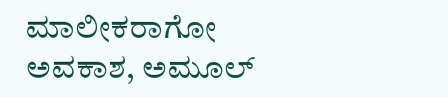ಮಾಲೀಕರಾಗೋ ಅವಕಾಶ, ಅಮೂಲ್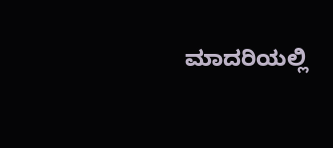ಮಾದರಿಯಲ್ಲಿ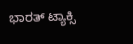ಭಾರತ್ ಟ್ಯಾಕ್ಸಿ